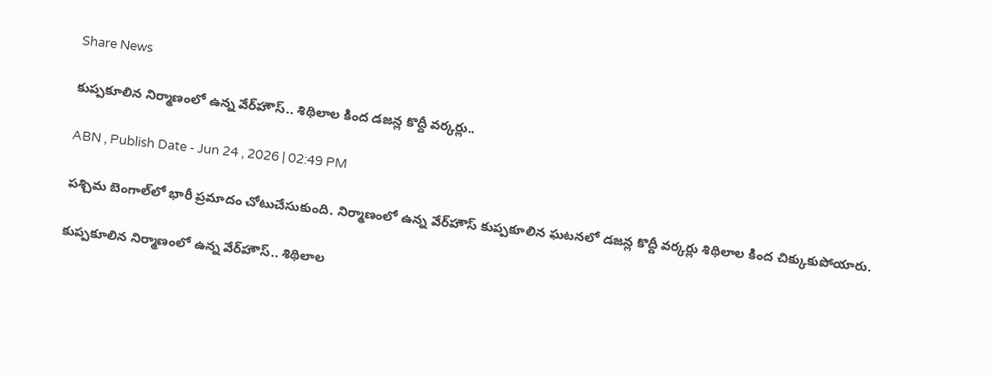Share News

కుప్పకూలిన నిర్మాణంలో ఉన్న వేర్‌హౌస్.. శిథిలాల కింద డజన్ల కొద్దీ వర్కర్లు..

ABN , Publish Date - Jun 24 , 2026 | 02:49 PM

పశ్చిమ బెంగాల్‌లో భారీ ప్రమాదం చోటుచేసుకుంది. నిర్మాణంలో ఉన్న వేర్‌హౌస్ కుప్పకూలిన ఘటనలో డజన్ల కొద్దీ వర్కర్లు శిథిలాల కింద చిక్కుకుపోయారు.

కుప్పకూలిన నిర్మాణంలో ఉన్న వేర్‌హౌస్.. శిథిలాల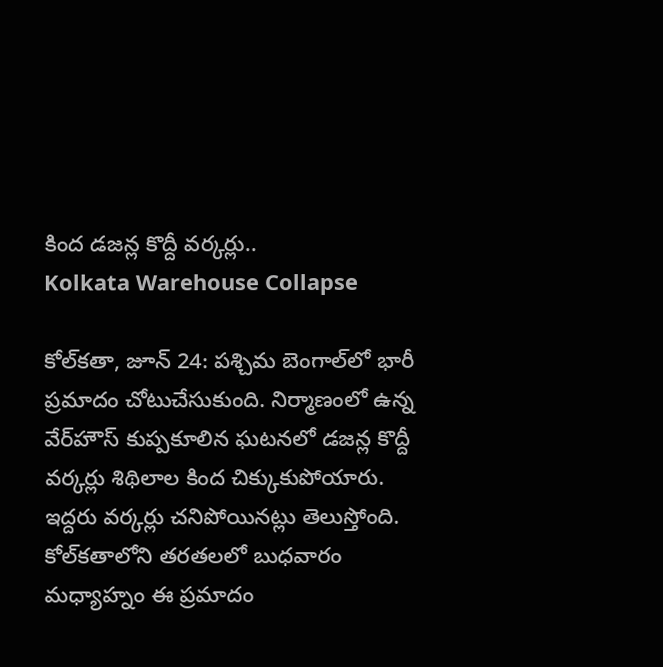కింద డజన్ల కొద్దీ వర్కర్లు..
Kolkata Warehouse Collapse

కోల్‌కతా, జూన్ 24: పశ్చిమ బెంగాల్‌లో భారీ ప్రమాదం చోటుచేసుకుంది. నిర్మాణంలో ఉన్న వేర్‌హౌస్ కుప్పకూలిన ఘటనలో డజన్ల కొద్దీ వర్కర్లు శిథిలాల కింద చిక్కుకుపోయారు. ఇద్దరు వర్కర్లు చనిపోయినట్లు తెలుస్తోంది. కోల్‌కతాలోని తరతలలో బుధవారం మధ్యాహ్నం ఈ ప్రమాదం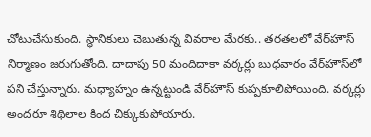చోటుచేసుకుంది. స్థానికులు చెబుతున్న వివరాల మేరకు.. తరతలలో వేర్‌హౌస్ నిర్మాణం జరుగుతోంది. దాదాపు 50 మందిదాకా వర్కర్లు బుధవారం వేర్‌హౌస్‌లో పని చేస్తున్నారు. మధ్యాహ్నం ఉన్నట్టుండి వేర్‌హౌస్ కుప్పకూలిపోయింది. వర్కర్లు అందరూ శిథిలాల కింద చిక్కుకుపోయారు.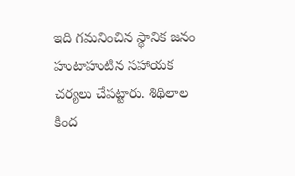ఇది గమనించిన స్థానిక జనం హుటాహుటిన సహాయక చర్యలు చేపట్టారు. శిథిలాల కింద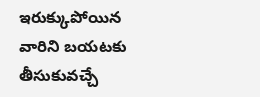ఇరుక్కుపోయిన వారిని బయటకు తీసుకువచ్చే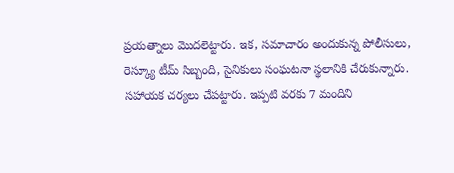ప్రయత్నాలు మొదలెట్టారు. ఇక, సమాచారం అందుకున్న పోలీసులు, రెస్క్యూ టీమ్ సిబ్బంది, సైనికులు సంఘటనా స్థలానికి చేరుకున్నారు. సహాయక చర్యలు చేపట్టారు. ఇప్పటి వరకు 7 మందిని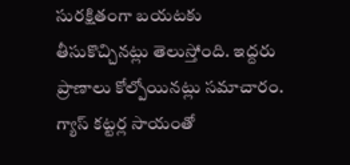సురక్షితంగా బయటకు తీసుకొచ్చినట్లు తెలుస్తోంది. ఇద్దరు ప్రాణాలు కోల్పోయినట్లు సమాచారం. గ్యాస్ కట్టర్ల సాయంతో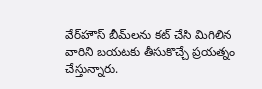వేర్‌హౌస్ బీమ్‌లను కట్ చేసి మిగిలిన వారిని బయటకు తీసుకొచ్చే ప్రయత్నం చేస్తున్నారు.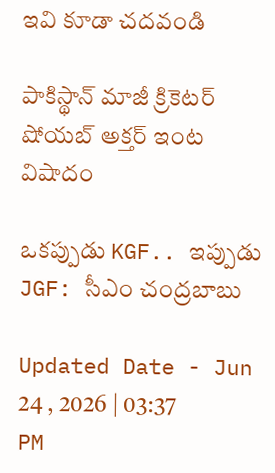ఇవి కూడా చదవండి

పాకిస్థాన్ మాజీ క్రికెటర్ షోయబ్ అక్తర్ ఇంట విషాదం

ఒకప్పుడు KGF.. ఇప్పుడు JGF: సీఎం చంద్రబాబు

Updated Date - Jun 24 , 2026 | 03:37 PM